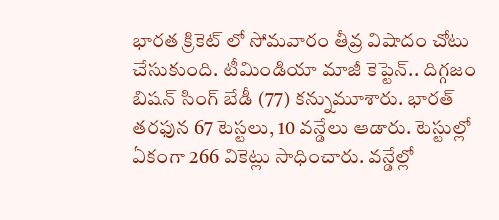భారత క్రికెట్ లో సోమవారం తీవ్ర విషాదం చోటు చేసుకుంది. టీమిండియా మాజీ కెప్టెన్.. దిగ్గజం బిషన్ సింగ్ బేడీ (77) కన్నుమూశారు. భారత్ తరఫున 67 టెస్టలు, 10 వన్డేలు ఆడారు. టెస్టుల్లో ఏకంగా 266 వికెట్లు సాధించారు. వన్డేల్లో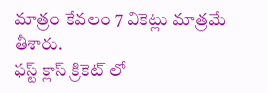మాత్రం కేవలం 7 వికెట్లు మాత్రమే తీశారు.
ఫస్ట్ క్లాస్ క్రికెట్ లో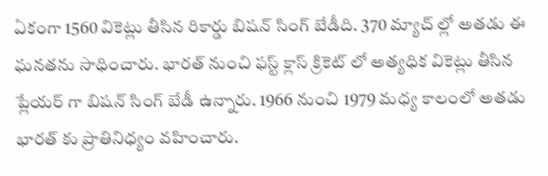ఏకంగా 1560 వికెట్లు తీసిన రికార్డు బిషన్ సింగ్ బేడీది. 370 మ్యాచ్ ల్లో అతడు ఈ ఘనతను సాధించారు. భారత్ నుంచి ఫస్ట్ క్లాస్ క్రికెట్ లో అత్యధిక వికెట్లు తీసిన ప్లేయర్ గా బిషన్ సింగ్ బేడీ ఉన్నారు. 1966 నుంచి 1979 మధ్య కాలంలో అతడు భారత్ కు ప్రాతినిధ్యం వహించారు.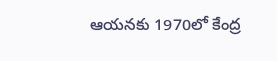ఆయనకు 1970లో కేంద్ర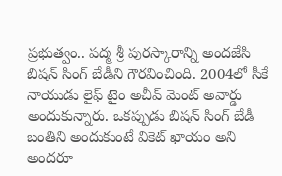ప్రభుత్వం.. పద్మ శ్రీ పురస్కారాన్ని అందజేసి బిషన్ సింగ్ బేడీని గౌరవించింది. 2004లో సీకే నాయుడు లైఫ్ టైం అచీవ్ మెంట్ అవార్డు అందుకున్నారు. ఒకప్పుడు బిషన్ సింగ్ బేడీ బంతిని అందుకుంటే వికెట్ ఖాయం అని అందరూ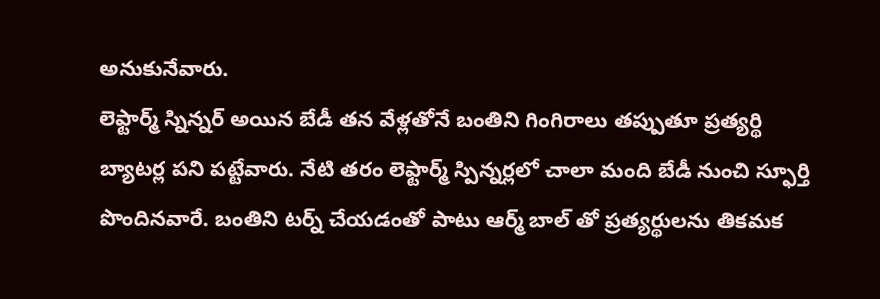అనుకునేవారు.
లెఫ్టార్మ్ స్నిన్నర్ అయిన బేడీ తన వేళ్లతోనే బంతిని గింగిరాలు తప్పుతూ ప్రత్యర్థి బ్యాటర్ల పని పట్టేవారు. నేటి తరం లెఫ్టార్మ్ స్పిన్నర్లలో చాలా మంది బేడీ నుంచి స్ఫూర్తి పొందినవారే. బంతిని టర్న్ చేయడంతో పాటు ఆర్మ్ బాల్ తో ప్రత్యర్థులను తికమక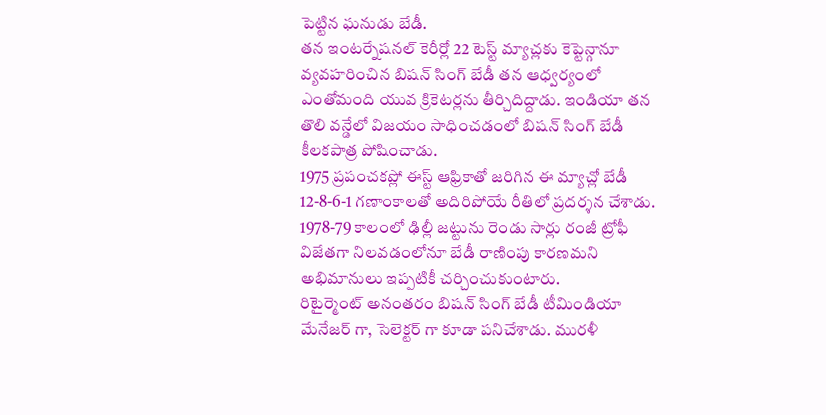పెట్టిన ఘనుడు బేడీ.
తన ఇంటర్నేషనల్ కెరీర్లో 22 టెస్ట్ మ్యాచ్లకు కెప్టెన్గానూ వ్యవహరించిన బిషన్ సింగ్ బేడీ తన ఆధ్వర్యంలో ఎంతోమంది యువ క్రికెటర్లను తీర్చిదిద్దాడు. ఇండియా తన తొలి వన్డేలో విజయం సాధించడంలో బిషన్ సింగ్ బేడీ కీలకపాత్ర పోషించాడు.
1975 ప్రపంచకప్లో ఈస్ట్ ఆఫ్రికాతో జరిగిన ఈ మ్యాచ్లో బేడీ 12-8-6-1 గణాంకాలతో అదిరిపోయే రీతిలో ప్రదర్శన చేశాడు. 1978-79 కాలంలో ఢిల్లీ జట్టును రెండు సార్లు రంజీ ట్రోఫీ విజేతగా నిలవడంలోనూ బేడీ రాణింపు కారణమని అభిమానులు ఇప్పటికీ చర్చించుకుంటారు.
రిటైర్మెంట్ అనంతరం బిషన్ సింగ్ బేడీ టీమిండియా మేనేజర్ గా, సెలెక్టర్ గా కూడా పనిచేశాడు. మురళీ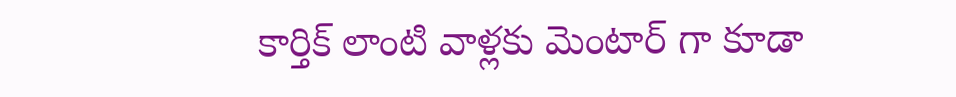కార్తిక్ లాంటి వాళ్లకు మెంటార్ గా కూడా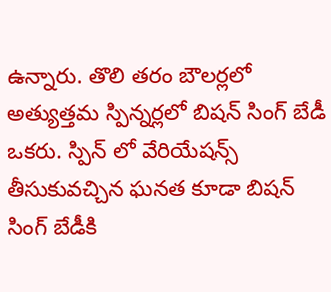ఉన్నారు. తొలి తరం బౌలర్లలో అత్యుత్తమ స్పిన్నర్లలో బిషన్ సింగ్ బేడీ ఒకరు. స్పిన్ లో వేరియేషన్స్ తీసుకువచ్చిన ఘనత కూడా బిషన్ సింగ్ బేడీకి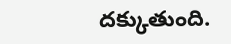దక్కుతుంది.